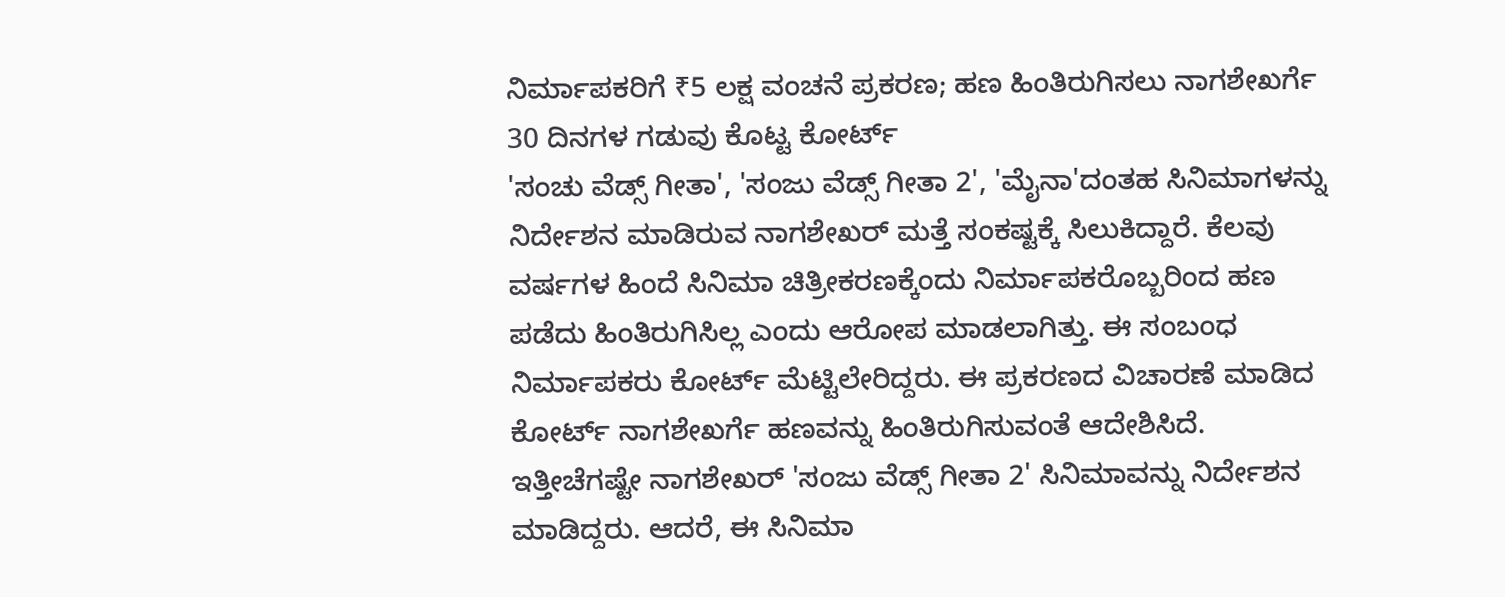ನಿರ್ಮಾಪಕರಿಗೆ ₹5 ಲಕ್ಷ ವಂಚನೆ ಪ್ರಕರಣ; ಹಣ ಹಿಂತಿರುಗಿಸಲು ನಾಗಶೇಖರ್ಗೆ 30 ದಿನಗಳ ಗಡುವು ಕೊಟ್ಟ ಕೋರ್ಟ್
'ಸಂಚು ವೆಡ್ಸ್ ಗೀತಾ', 'ಸಂಜು ವೆಡ್ಸ್ ಗೀತಾ 2', 'ಮೈನಾ'ದಂತಹ ಸಿನಿಮಾಗಳನ್ನು ನಿರ್ದೇಶನ ಮಾಡಿರುವ ನಾಗಶೇಖರ್ ಮತ್ತೆ ಸಂಕಷ್ಟಕ್ಕೆ ಸಿಲುಕಿದ್ದಾರೆ. ಕೆಲವು ವರ್ಷಗಳ ಹಿಂದೆ ಸಿನಿಮಾ ಚಿತ್ರೀಕರಣಕ್ಕೆಂದು ನಿರ್ಮಾಪಕರೊಬ್ಬರಿಂದ ಹಣ ಪಡೆದು ಹಿಂತಿರುಗಿಸಿಲ್ಲ ಎಂದು ಆರೋಪ ಮಾಡಲಾಗಿತ್ತು. ಈ ಸಂಬಂಧ ನಿರ್ಮಾಪಕರು ಕೋರ್ಟ್ ಮೆಟ್ಟಿಲೇರಿದ್ದರು. ಈ ಪ್ರಕರಣದ ವಿಚಾರಣೆ ಮಾಡಿದ ಕೋರ್ಟ್ ನಾಗಶೇಖರ್ಗೆ ಹಣವನ್ನು ಹಿಂತಿರುಗಿಸುವಂತೆ ಆದೇಶಿಸಿದೆ.
ಇತ್ತೀಚೆಗಷ್ಟೇ ನಾಗಶೇಖರ್ 'ಸಂಜು ವೆಡ್ಸ್ ಗೀತಾ 2' ಸಿನಿಮಾವನ್ನು ನಿರ್ದೇಶನ ಮಾಡಿದ್ದರು. ಆದರೆ, ಈ ಸಿನಿಮಾ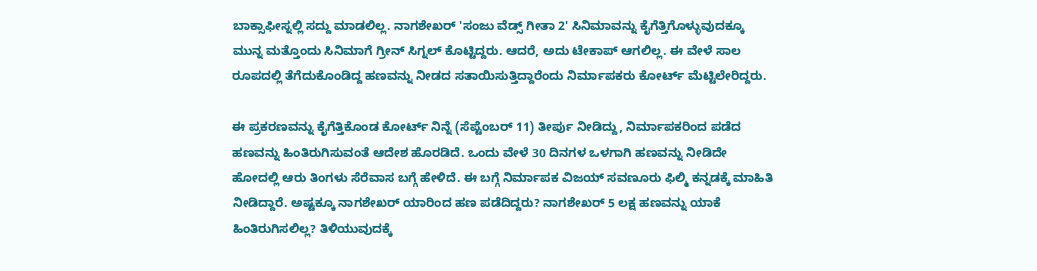ಬಾಕ್ಸಾಫೀಸ್ನಲ್ಲಿ ಸದ್ದು ಮಾಡಲಿಲ್ಲ. ನಾಗಶೇಖರ್ 'ಸಂಜು ವೆಡ್ಸ್ ಗೀತಾ 2' ಸಿನಿಮಾವನ್ನು ಕೈಗೆತ್ತಿಗೊಳ್ಳುವುದಕ್ಕೂ ಮುನ್ನ ಮತ್ತೊಂದು ಸಿನಿಮಾಗೆ ಗ್ರೀನ್ ಸಿಗ್ನಲ್ ಕೊಟ್ಟಿದ್ದರು. ಆದರೆ, ಅದು ಟೇಕಾಪ್ ಆಗಲಿಲ್ಲ. ಈ ವೇಳೆ ಸಾಲ ರೂಪದಲ್ಲಿ ತೆಗೆದುಕೊಂಡಿದ್ದ ಹಣವನ್ನು ನೀಡದ ಸತಾಯಿಸುತ್ತಿದ್ದಾರೆಂದು ನಿರ್ಮಾಪಕರು ಕೋರ್ಟ್ ಮೆಟ್ಟಿಲೇರಿದ್ದರು.

ಈ ಪ್ರಕರಣವನ್ನು ಕೈಗೆತ್ತಿಕೊಂಡ ಕೋರ್ಟ್ ನಿನ್ನೆ (ಸೆಪ್ಟೆಂಬರ್ 11) ತೀರ್ಪು ನೀಡಿದ್ದು, ನಿರ್ಮಾಪಕರಿಂದ ಪಡೆದ ಹಣವನ್ನು ಹಿಂತಿರುಗಿಸುವಂತೆ ಆದೇಶ ಹೊರಡಿದೆ. ಒಂದು ವೇಳೆ 30 ದಿನಗಳ ಒಳಗಾಗಿ ಹಣವನ್ನು ನೀಡಿದೇ ಹೋದಲ್ಲಿ ಆರು ತಿಂಗಳು ಸೆರೆವಾಸ ಬಗ್ಗೆ ಹೇಳಿದೆ. ಈ ಬಗ್ಗೆ ನಿರ್ಮಾಪಕ ವಿಜಯ್ ಸವಣೂರು ಫಿಲ್ಮಿ ಕನ್ನಡಕ್ಕೆ ಮಾಹಿತಿ ನೀಡಿದ್ದಾರೆ. ಅಷ್ಟಕ್ಕೂ ನಾಗಶೇಖರ್ ಯಾರಿಂದ ಹಣ ಪಡೆದಿದ್ದರು? ನಾಗಶೇಖರ್ 5 ಲಕ್ಷ ಹಣವನ್ನು ಯಾಕೆ ಹಿಂತಿರುಗಿಸಲಿಲ್ಲ? ತಿಳಿಯುವುದಕ್ಕೆ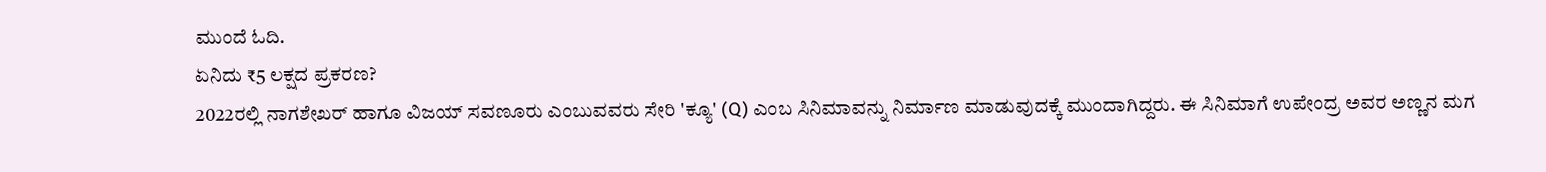ಮುಂದೆ ಓದಿ.
ಏನಿದು ₹5 ಲಕ್ಷದ ಪ್ರಕರಣ?
2022ರಲ್ಲಿ ನಾಗಶೇಖರ್ ಹಾಗೂ ವಿಜಯ್ ಸವಣೂರು ಎಂಬುವವರು ಸೇರಿ 'ಕ್ಯೂ' (Q) ಎಂಬ ಸಿನಿಮಾವನ್ನು ನಿರ್ಮಾಣ ಮಾಡುವುದಕ್ಕೆ ಮುಂದಾಗಿದ್ದರು. ಈ ಸಿನಿಮಾಗೆ ಉಪೇಂದ್ರ ಅವರ ಅಣ್ಣನ ಮಗ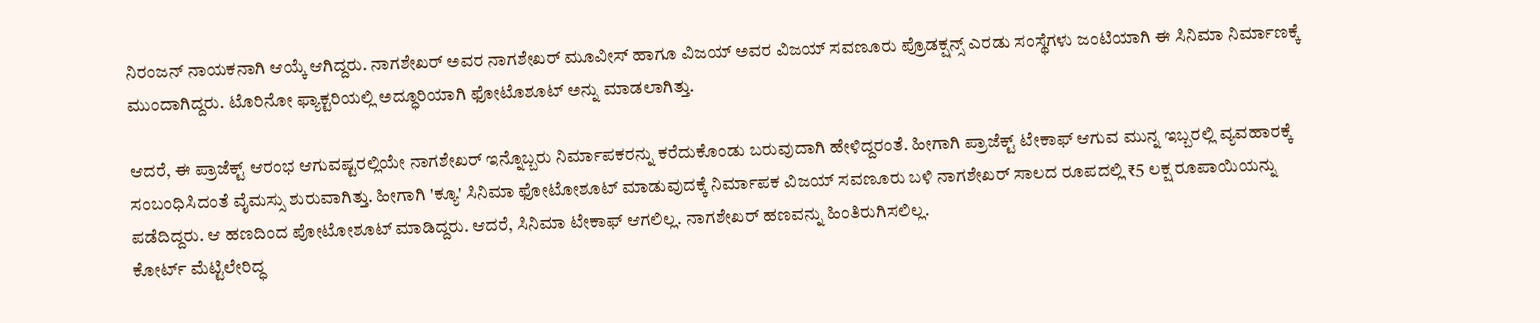ನಿರಂಜನ್ ನಾಯಕನಾಗಿ ಆಯ್ಕೆ ಆಗಿದ್ದರು. ನಾಗಶೇಖರ್ ಅವರ ನಾಗಶೇಖರ್ ಮೂವೀಸ್ ಹಾಗೂ ವಿಜಯ್ ಅವರ ವಿಜಯ್ ಸವಣೂರು ಪ್ರೊಡಕ್ಷನ್ಸ್ ಎರಡು ಸಂಸ್ಥೆಗಳು ಜಂಟಿಯಾಗಿ ಈ ಸಿನಿಮಾ ನಿರ್ಮಾಣಕ್ಕೆ ಮುಂದಾಗಿದ್ದರು. ಟೊರಿನೋ ಫ್ಯಾಕ್ಟರಿಯಲ್ಲಿ ಅದ್ಧೂರಿಯಾಗಿ ಫೋಟೊಶೂಟ್ ಅನ್ನು ಮಾಡಲಾಗಿತ್ತು.

ಆದರೆ, ಈ ಪ್ರಾಜೆಕ್ಟ್ ಆರಂಭ ಆಗುವಷ್ಟರಲ್ಲಿಯೇ ನಾಗಶೇಖರ್ ಇನ್ನೊಬ್ಬರು ನಿರ್ಮಾಪಕರನ್ನು ಕರೆದುಕೊಂಡು ಬರುವುದಾಗಿ ಹೇಳಿದ್ದರಂತೆ. ಹೀಗಾಗಿ ಪ್ರಾಜೆಕ್ಟ್ ಟೇಕಾಫ್ ಆಗುವ ಮುನ್ನ ಇಬ್ಬರಲ್ಲಿ ವ್ಯವಹಾರಕ್ಕೆ ಸಂಬಂಧಿಸಿದಂತೆ ವೈಮಸ್ಸು ಶುರುವಾಗಿತ್ತು. ಹೀಗಾಗಿ 'ಕ್ಯೂ' ಸಿನಿಮಾ ಫೋಟೋಶೂಟ್ ಮಾಡುವುದಕ್ಕೆ ನಿರ್ಮಾಪಕ ವಿಜಯ್ ಸವಣೂರು ಬಳಿ ನಾಗಶೇಖರ್ ಸಾಲದ ರೂಪದಲ್ಲಿ ₹5 ಲಕ್ಷ ರೂಪಾಯಿಯನ್ನು ಪಡೆದಿದ್ದರು. ಆ ಹಣದಿಂದ ಪೋಟೋಶೂಟ್ ಮಾಡಿದ್ದರು. ಆದರೆ, ಸಿನಿಮಾ ಟೇಕಾಫ್ ಆಗಲಿಲ್ಲ. ನಾಗಶೇಖರ್ ಹಣವನ್ನು ಹಿಂತಿರುಗಿಸಲಿಲ್ಲ.
ಕೋರ್ಟ್ ಮೆಟ್ಟಿಲೇರಿದ್ಧ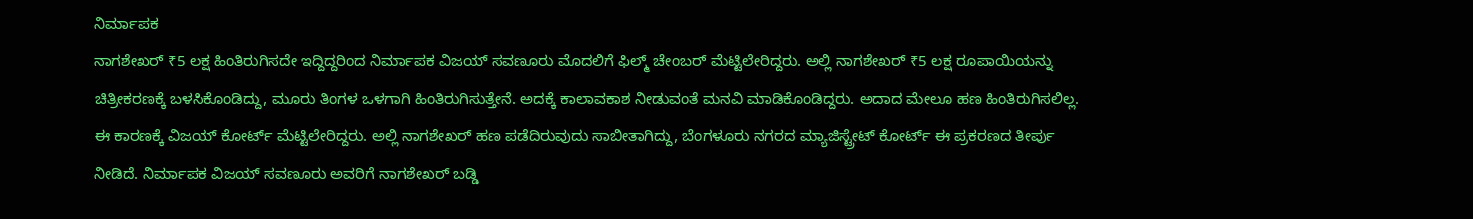ನಿರ್ಮಾಪಕ
ನಾಗಶೇಖರ್ ₹5 ಲಕ್ಷ ಹಿಂತಿರುಗಿಸದೇ ಇದ್ದಿದ್ದರಿಂದ ನಿರ್ಮಾಪಕ ವಿಜಯ್ ಸವಣೂರು ಮೊದಲಿಗೆ ಫಿಲ್ಮ್ ಚೇಂಬರ್ ಮೆಟ್ಟಿಲೇರಿದ್ದರು. ಅಲ್ಲಿ ನಾಗಶೇಖರ್ ₹5 ಲಕ್ಷ ರೂಪಾಯಿಯನ್ನು ಚಿತ್ರೀಕರಣಕ್ಕೆ ಬಳಸಿಕೊಂಡಿದ್ದು, ಮೂರು ತಿಂಗಳ ಒಳಗಾಗಿ ಹಿಂತಿರುಗಿಸುತ್ತೇನೆ. ಅದಕ್ಕೆ ಕಾಲಾವಕಾಶ ನೀಡುವಂತೆ ಮನವಿ ಮಾಡಿಕೊಂಡಿದ್ದರು. ಅದಾದ ಮೇಲೂ ಹಣ ಹಿಂತಿರುಗಿಸಲಿಲ್ಲ.
ಈ ಕಾರಣಕ್ಕೆ ವಿಜಯ್ ಕೋರ್ಟ್ ಮೆಟ್ಟಿಲೇರಿದ್ದರು. ಅಲ್ಲಿ ನಾಗಶೇಖರ್ ಹಣ ಪಡೆದಿರುವುದು ಸಾಬೀತಾಗಿದ್ದು, ಬೆಂಗಳೂರು ನಗರದ ಮ್ಯಾಜಿಸ್ಟ್ರೇಟ್ ಕೋರ್ಟ್ ಈ ಪ್ರಕರಣದ ತೀರ್ಪು ನೀಡಿದೆ. ನಿರ್ಮಾಪಕ ವಿಜಯ್ ಸವಣೂರು ಅವರಿಗೆ ನಾಗಶೇಖರ್ ಬಡ್ಡಿ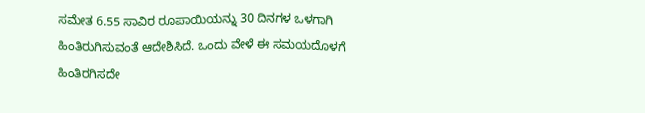ಸಮೇತ 6.55 ಸಾವಿರ ರೂಪಾಯಿಯನ್ನು 30 ದಿನಗಳ ಒಳಗಾಗಿ ಹಿಂತಿರುಗಿಸುವಂತೆ ಆದೇಶಿಸಿದೆ. ಒಂದು ವೇಳೆ ಈ ಸಮಯದೊಳಗೆ ಹಿಂತಿರಗಿಸದೇ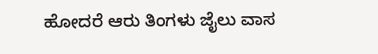ಹೋದರೆ ಆರು ತಿಂಗಳು ಜೈಲು ವಾಸ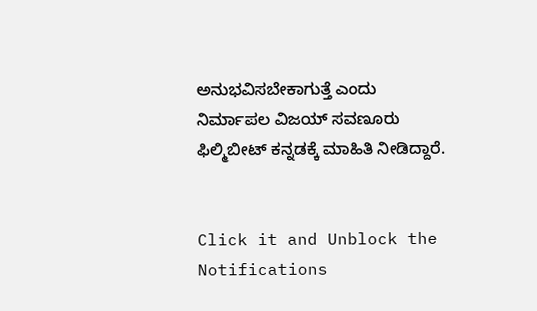ಅನುಭವಿಸಬೇಕಾಗುತ್ತೆ ಎಂದು ನಿರ್ಮಾಪಲ ವಿಜಯ್ ಸವಣೂರು ಫಿಲ್ಮಿಬೀಟ್ ಕನ್ನಡಕ್ಕೆ ಮಾಹಿತಿ ನೀಡಿದ್ದಾರೆ.


Click it and Unblock the Notifications